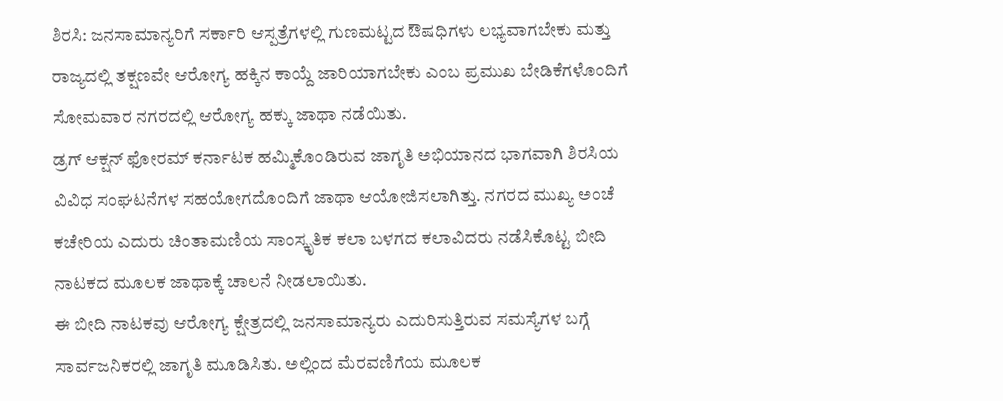ಶಿರಸಿ: ಜನಸಾಮಾನ್ಯರಿಗೆ ಸರ್ಕಾರಿ ಆಸ್ಪತ್ರೆಗಳಲ್ಲಿ ಗುಣಮಟ್ಟದ ಔಷಧಿಗಳು ಲಭ್ಯವಾಗಬೇಕು ಮತ್ತು ರಾಜ್ಯದಲ್ಲಿ ತಕ್ಷಣವೇ ಆರೋಗ್ಯ ಹಕ್ಕಿನ ಕಾಯ್ದೆ ಜಾರಿಯಾಗಬೇಕು ಎಂಬ ಪ್ರಮುಖ ಬೇಡಿಕೆಗಳೊಂದಿಗೆ ಸೋಮವಾರ ನಗರದಲ್ಲಿ ಆರೋಗ್ಯ ಹಕ್ಕು ಜಾಥಾ ನಡೆಯಿತು.
ಡ್ರಗ್ ಆಕ್ಷನ್ ಫೋರಮ್ ಕರ್ನಾಟಕ ಹಮ್ಮಿಕೊಂಡಿರುವ ಜಾಗೃತಿ ಅಭಿಯಾನದ ಭಾಗವಾಗಿ ಶಿರಸಿಯ ವಿವಿಧ ಸಂಘಟನೆಗಳ ಸಹಯೋಗದೊಂದಿಗೆ ಜಾಥಾ ಆಯೋಜಿಸಲಾಗಿತ್ತು. ನಗರದ ಮುಖ್ಯ ಅಂಚೆ ಕಚೇರಿಯ ಎದುರು ಚಿಂತಾಮಣಿಯ ಸಾಂಸ್ಕೃತಿಕ ಕಲಾ ಬಳಗದ ಕಲಾವಿದರು ನಡೆಸಿಕೊಟ್ಟ ಬೀದಿ ನಾಟಕದ ಮೂಲಕ ಜಾಥಾಕ್ಕೆ ಚಾಲನೆ ನೀಡಲಾಯಿತು.
ಈ ಬೀದಿ ನಾಟಕವು ಆರೋಗ್ಯ ಕ್ಷೇತ್ರದಲ್ಲಿ ಜನಸಾಮಾನ್ಯರು ಎದುರಿಸುತ್ತಿರುವ ಸಮಸ್ಯೆಗಳ ಬಗ್ಗೆ ಸಾರ್ವಜನಿಕರಲ್ಲಿ ಜಾಗೃತಿ ಮೂಡಿಸಿತು. ಅಲ್ಲಿಂದ ಮೆರವಣಿಗೆಯ ಮೂಲಕ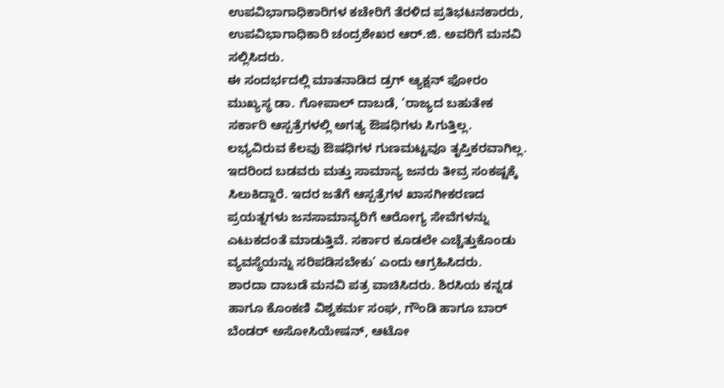ಉಪವಿಭಾಗಾಧಿಕಾರಿಗಳ ಕಚೇರಿಗೆ ತೆರಳಿದ ಪ್ರತಿಭಟನಕಾರರು, ಉಪವಿಭಾಗಾಧಿಕಾರಿ ಚಂದ್ರಶೇಖರ ಆರ್.ಜಿ. ಅವರಿಗೆ ಮನವಿ ಸಲ್ಲಿಸಿದರು.
ಈ ಸಂದರ್ಭದಲ್ಲಿ ಮಾತನಾಡಿದ ಡ್ರಗ್ ಆ್ಯಕ್ಷನ್ ಫೋರಂ ಮುಖ್ಯಸ್ಥ ಡಾ. ಗೋಪಾಲ್ ದಾಬಡೆ, ‘ರಾಜ್ಯದ ಬಹುತೇಕ ಸರ್ಕಾರಿ ಆಸ್ಪತ್ರೆಗಳಲ್ಲಿ ಅಗತ್ಯ ಔಷಧಿಗಳು ಸಿಗುತ್ತಿಲ್ಲ. ಲಭ್ಯವಿರುವ ಕೆಲವು ಔಷಧಿಗಳ ಗುಣಮಟ್ಟವೂ ತೃಪ್ತಿಕರವಾಗಿಲ್ಲ. ಇದರಿಂದ ಬಡವರು ಮತ್ತು ಸಾಮಾನ್ಯ ಜನರು ತೀವ್ರ ಸಂಕಷ್ಟಕ್ಕೆ ಸಿಲುಕಿದ್ದಾರೆ. ಇದರ ಜತೆಗೆ ಆಸ್ಪತ್ರೆಗಳ ಖಾಸಗೀಕರಣದ ಪ್ರಯತ್ನಗಳು ಜನಸಾಮಾನ್ಯರಿಗೆ ಆರೋಗ್ಯ ಸೇವೆಗಳನ್ನು ಎಟುಕದಂತೆ ಮಾಡುತ್ತಿವೆ. ಸರ್ಕಾರ ಕೂಡಲೇ ಎಚ್ಚೆತ್ತುಕೊಂಡು ವ್ಯವಸ್ಥೆಯನ್ನು ಸರಿಪಡಿಸಬೇಕು’ ಎಂದು ಆಗ್ರಹಿಸಿದರು.
ಶಾರದಾ ದಾಬಡೆ ಮನವಿ ಪತ್ರ ವಾಚಿಸಿದರು. ಶಿರಸಿಯ ಕನ್ನಡ ಹಾಗೂ ಕೊಂಕಣಿ ವಿಶ್ವಕರ್ಮ ಸಂಘ, ಗೌಂಡಿ ಹಾಗೂ ಬಾರ್ ಬೆಂಡರ್ ಅಸೋಸಿಯೇಷನ್, ಆಟೋ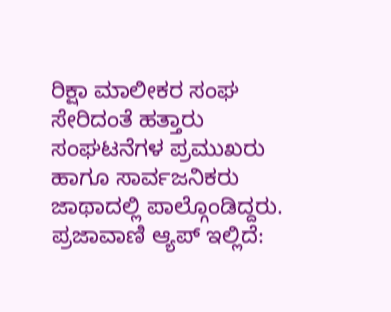ರಿಕ್ಷಾ ಮಾಲೀಕರ ಸಂಘ ಸೇರಿದಂತೆ ಹತ್ತಾರು ಸಂಘಟನೆಗಳ ಪ್ರಮುಖರು ಹಾಗೂ ಸಾರ್ವಜನಿಕರು ಜಾಥಾದಲ್ಲಿ ಪಾಲ್ಗೊಂಡಿದ್ದರು.
ಪ್ರಜಾವಾಣಿ ಆ್ಯಪ್ ಇಲ್ಲಿದೆ: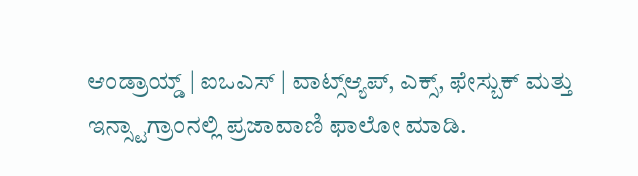ಆಂಡ್ರಾಯ್ಡ್ | ಐಒಎಸ್ | ವಾಟ್ಸ್ಆ್ಯಪ್, ಎಕ್ಸ್, ಫೇಸ್ಬುಕ್ ಮತ್ತು ಇನ್ಸ್ಟಾಗ್ರಾಂನಲ್ಲಿ ಪ್ರಜಾವಾಣಿ ಫಾಲೋ ಮಾಡಿ.